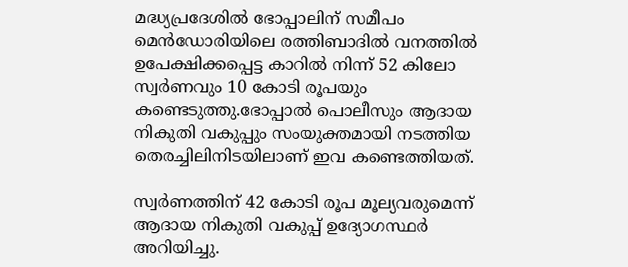മദ്ധ്യപ്രദേശില്‍ ഭോപ്പാലിന് സമീപം മെൻഡോരിയിലെ രത്തിബാദില്‍ വനത്തില്‍ ഉപേക്ഷിക്കപ്പെട്ട കാറില്‍ നിന്ന് 52 കിലോ സ്വർണവും 10 കോടി രൂപയും കണ്ടെടുത്തു.ഭോപ്പാല്‍ പൊലീസും ആദായ നികുതി വകുപ്പും സംയുക്തമായി നടത്തിയ തെരച്ചിലിനിടയിലാണ് ഇവ കണ്ടെത്തിയത്.

സ്വർണത്തിന് 42 കോടി രൂപ മൂല്യവരുമെന്ന് ആദായ നികുതി വകുപ്പ് ഉദ്യോഗസ്ഥർ അറിയിച്ചു.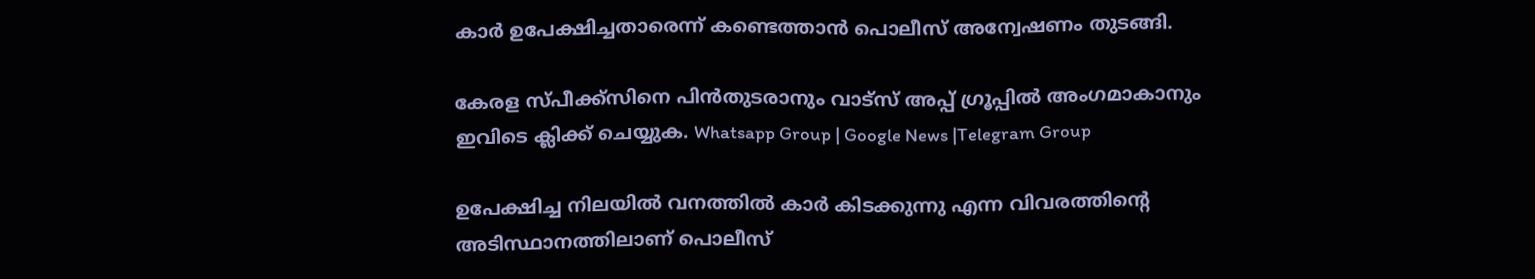കാർ ഉപേക്ഷിച്ചതാരെന്ന് കണ്ടെത്താൻ പൊലീസ് അന്വേഷണം തുടങ്ങി.

കേരള സ്പീക്ക്സിനെ പിൻതുടരാനും വാട്സ് അപ്പ് ഗ്രൂപ്പിൽ അംഗമാകാനും ഇവിടെ ക്ലിക്ക് ചെയ്യുക. Whatsapp Group | Google News |Telegram Group

ഉപേക്ഷിച്ച നിലയില്‍ വനത്തില്‍ കാർ കിടക്കുന്നു എന്ന വിവരത്തിന്റെ അടിസ്ഥാനത്തിലാണ് പൊലീസ്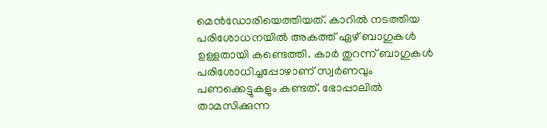മെൻഡോരിയെത്തിയത്. കാറില്‍ നടത്തിയ പരിശോധനയില്‍ അകത്ത് ഏഴ് ബാഗുകള്‍ ഉള്ളതായി കണ്ടെത്തി. കാർ തുറന്ന് ബാഗുകള്‍ പരിശോധിച്ചപ്പോഴാണ് സ്വർണവും പണക്കെട്ടുകളും കണ്ടത്. ഭോപ്പാലില്‍ താമസിക്കുന്ന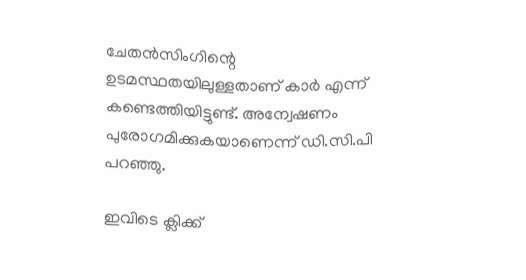ചേതൻസിംഗിന്റെ ഉടമസ്ഥതയിലുള്ളതാണ് കാർ എന്ന് കണ്ടെത്തിയിട്ടുണ്ട്. അന്വേഷണം പുരോഗമിക്കുകയാണെന്ന് ഡി.സി.പി പറഞ്ഞു.

ഇവിടെ ക്ലിക്ക്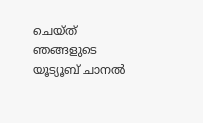ചെയ്ത് ഞങ്ങളുടെ യൂട്യൂബ് ചാനൽ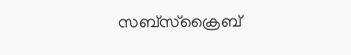സബ്സ്ക്രൈബ്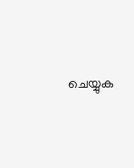ചെയ്യുക